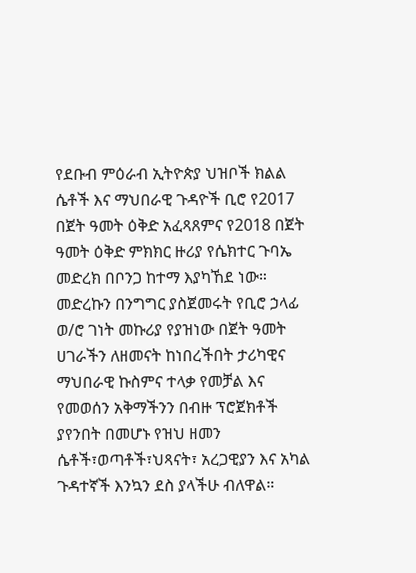የደቡብ ምዕራብ ኢትዮጵያ ህዝቦች ክልል ሴቶች እና ማህበራዊ ጉዳዮች ቢሮ የ2017 በጀት ዓመት ዕቅድ አፈጻጸምና የ2018 በጀት ዓመት ዕቅድ ምክክር ዙሪያ የሴክተር ጉባኤ መድረክ በቦንጋ ከተማ እያካኸደ ነው።
መድረኩን በንግግር ያስጀመሩት የቢሮ ኃላፊ ወ/ሮ ገነት መኩሪያ የያዝነው በጀት ዓመት ሀገራችን ለዘመናት ከነበረችበት ታሪካዊና ማህበራዊ ኩስምና ተላቃ የመቻል እና የመወሰን አቅማችንን በብዙ ፕሮጀክቶች ያየንበት በመሆኑ የዝህ ዘመን ሴቶች፣ወጣቶች፣ህጻናት፣ አረጋዊያን እና አካል ጉዳተኛች እንኳን ደስ ያላችሁ ብለዋል።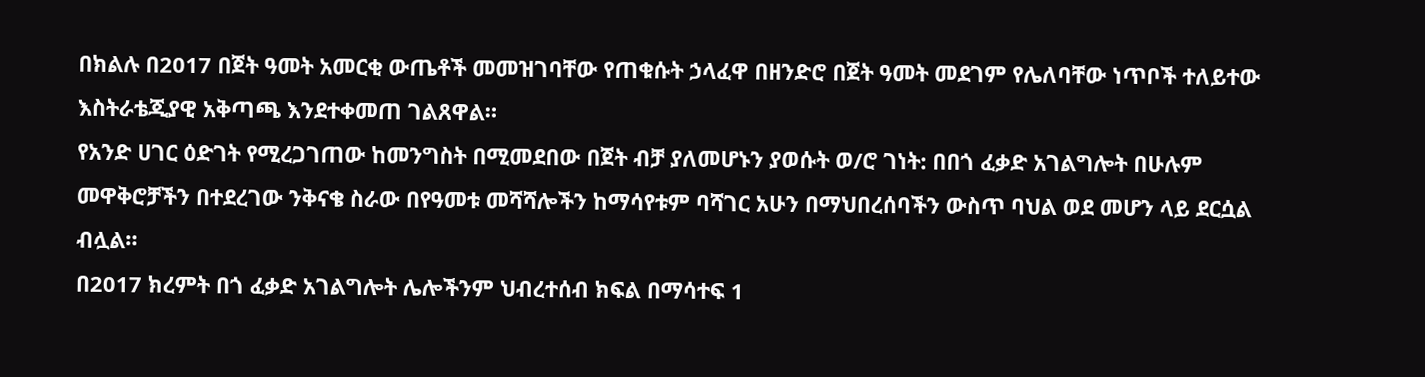በክልሉ በ2017 በጀት ዓመት አመርቂ ውጤቶች መመዝገባቸው የጠቁሱት ኃላፈዋ በዘንድሮ በጀት ዓመት መደገም የሌለባቸው ነጥቦች ተለይተው እስትራቴጂያዊ አቅጣጫ እንደተቀመጠ ገልጸዋል።
የአንድ ሀገር ዕድገት የሚረጋገጠው ከመንግስት በሚመደበው በጀት ብቻ ያለመሆኑን ያወሱት ወ/ሮ ገነት: በበጎ ፈቃድ አገልግሎት በሁሉም መዋቅሮቻችን በተደረገው ንቅናቄ ስራው በየዓመቱ መሻሻሎችን ከማሳየቱም ባሻገር አሁን በማህበረሰባችን ውስጥ ባህል ወደ መሆን ላይ ደርሷል ብሏል።
በ2017 ክረምት በጎ ፈቃድ አገልግሎት ሌሎችንም ህብረተሰብ ክፍል በማሳተፍ 1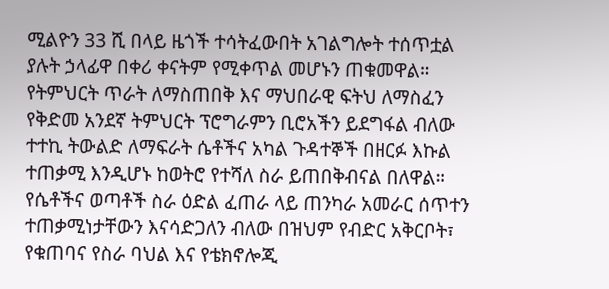ሚልዮን 33 ሺ በላይ ዜጎች ተሳትፈውበት አገልግሎት ተሰጥቷል ያሉት ኃላፊዋ በቀሪ ቀናትም የሚቀጥል መሆኑን ጠቁመዋል።
የትምህርት ጥራት ለማስጠበቅ እና ማህበራዊ ፍትህ ለማስፈን የቅድመ አንደኛ ትምህርት ፕሮግራምን ቢሮአችን ይደግፋል ብለው ተተኪ ትውልድ ለማፍራት ሴቶችና አካል ጉዳተኞች በዘርፉ እኩል ተጠቃሚ እንዲሆኑ ከወትሮ የተሻለ ስራ ይጠበቅብናል በለዋል።
የሴቶችና ወጣቶች ስራ ዕድል ፈጠራ ላይ ጠንካራ አመራር ሰጥተን ተጠቃሚነታቸውን እናሳድጋለን ብለው በዝህም የብድር አቅርቦት፣ የቁጠባና የስራ ባህል እና የቴክኖሎጂ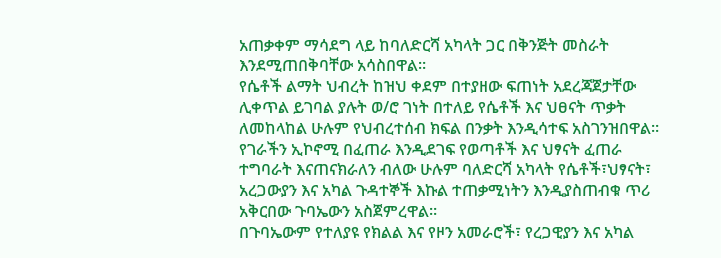አጠቃቀም ማሳደግ ላይ ከባለድርሻ አካላት ጋር በቅንጅት መስራት እንደሚጠበቅባቸው አሳስበዋል።
የሴቶች ልማት ህብረት ከዝህ ቀደም በተያዘው ፍጠነት አደረጃጀታቸው ሊቀጥል ይገባል ያሉት ወ/ሮ ገነት በተለይ የሴቶች እና ህፀናት ጥቃት ለመከላከል ሁሉም የህብረተሰብ ክፍል በንቃት እንዲሳተፍ አስገንዝበዋል።
የገራችን ኢኮኖሚ በፈጠራ እንዲደገፍ የወጣቶች እና ህፃናት ፈጠራ ተግባራት እናጠናክራለን ብለው ሁሉም ባለድርሻ አካላት የሴቶች፣ህፃናት፣ አረጋውያን እና አካል ጉዳተኞች እኩል ተጠቃሚነትን እንዲያስጠብቁ ጥሪ አቅርበው ጉባኤውን አስጀምረዋል።
በጉባኤውም የተለያዩ የክልል እና የዞን አመራሮች፣ የረጋዊያን እና አካል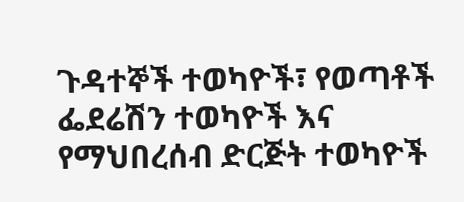ጉዳተኞች ተወካዮች፣ የወጣቶች ፌደሬሽን ተወካዮች እና የማህበረሰብ ድርጅት ተወካዮች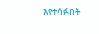እየተሳፉበት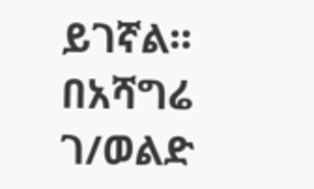ይገኛል።
በአሻግሬ ገ/ወልድ